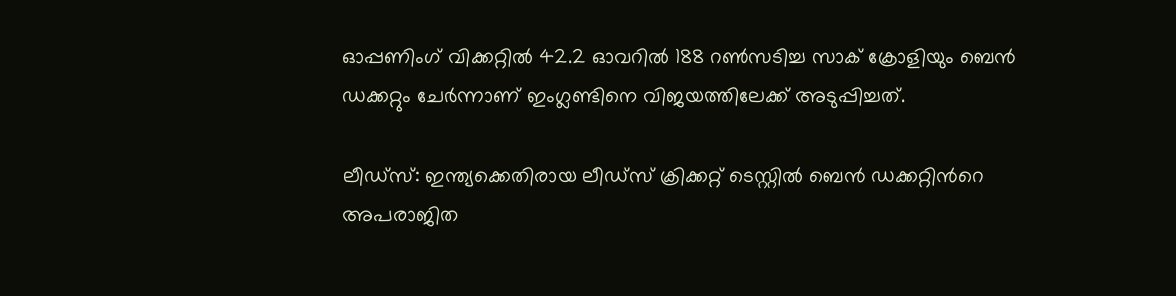ഓപ്പണിംഗ് വിക്കറ്റില്‍ 42.2 ഓവറില്‍ 188 റൺസടിച്ച സാക് ക്രോളിയും ബെന്‍ ഡക്കറ്റും ചേര്‍ന്നാണ് ഇംഗ്ലണ്ടിനെ വിജയത്തിലേക്ക് അടുപ്പിച്ചത്.

ലീഡ്സ്: ഇന്ത്യക്കെതിരായ ലീഡ്സ് ക്രിക്കറ്റ് ടെസ്റ്റില്‍ ബെന്‍ ഡക്കറ്റിന്‍റെ അപരാജിത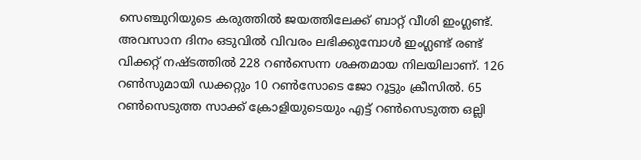സെഞ്ചുറിയുടെ കരുത്തില്‍ ജയത്തിലേക്ക് ബാറ്റ് വീശി ഇംഗ്ലണ്ട്. അവസാന ദിനം ഒടുവില്‍ വിവരം ലഭിക്കുമ്പോള്‍ ഇംഗ്ലണ്ട് രണ്ട് വിക്കറ്റ് നഷ്ടത്തില്‍ 228 റണ്‍സെന്ന ശക്തമായ നിലയിലാണ്. 126 റണ്‍സുമായി ഡക്കറ്റും 10 റണ്‍സോടെ ജോ റൂട്ടും ക്രീസില്‍. 65 റണ്‍സെടുത്ത സാക്ക് ക്രോളിയുടെയും എട്ട് റണ്‍സെടുത്ത ഒല്ലി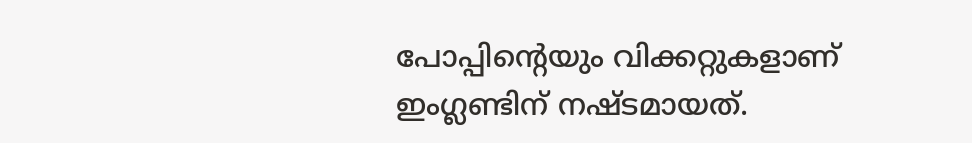പോപ്പിന്‍റെയും വിക്കറ്റുകളാണ് ഇംഗ്ലണ്ടിന് നഷ്ടമായത്.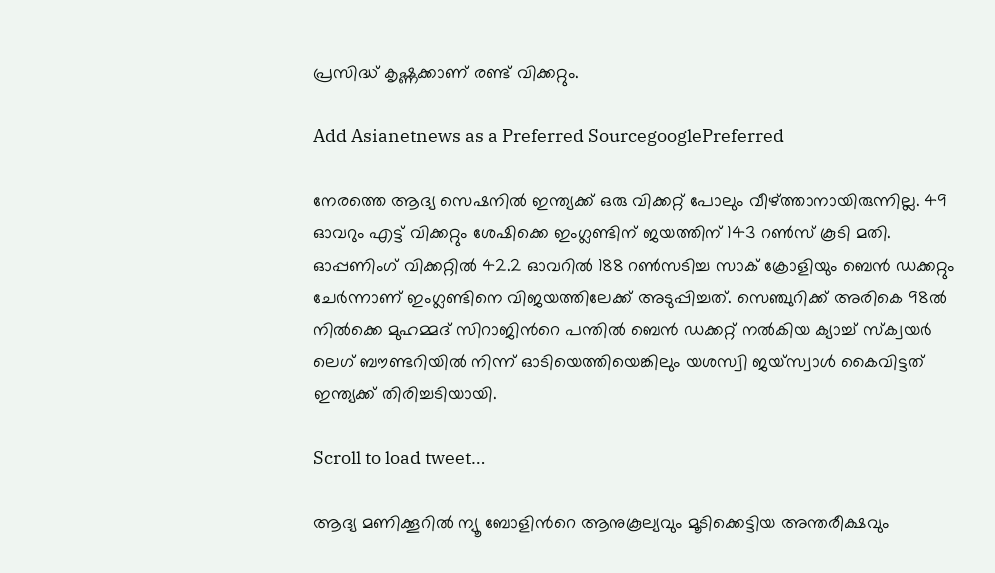പ്രസിദ്ധ് കൃഷ്ണക്കാണ് രണ്ട് വിക്കറ്റും.

Add Asianetnews as a Preferred SourcegooglePreferred

നേരത്തെ ആദ്യ സെഷനില്‍ ഇന്ത്യക്ക് ഒരു വിക്കറ്റ് പോലും വീഴ്ത്താനായിരുന്നില്ല. 49 ഓവറും എട്ട് വിക്കറ്റും ശേഷിക്കെ ഇംഗ്ലണ്ടിന് ജയത്തിന് 143 റണ്‍സ് കൂടി മതി. ഓപ്പണിംഗ് വിക്കറ്റില്‍ 42.2 ഓവറില്‍ 188 റൺസടിച്ച സാക് ക്രോളിയും ബെന്‍ ഡക്കറ്റും ചേര്‍ന്നാണ് ഇംഗ്ലണ്ടിനെ വിജയത്തിലേക്ക് അടുപ്പിച്ചത്. സെഞ്ചുറിക്ക് അരികെ 98ല്‍ നില്‍ക്കെ മുഹമ്മദ് സിറാജിന്‍റെ പന്തില്‍ ബെന്‍ ഡക്കറ്റ് നല്‍കിയ ക്യാച്ച് സ്ക്വയര്‍ ലെഗ് ബൗണ്ടറിയില്‍ നിന്ന് ഓടിയെത്തിയെങ്കിലും യശസ്വി ജയ്സ്വാള്‍ കൈവിട്ടത് ഇന്ത്യക്ക് തിരിച്ചടിയായി.

Scroll to load tweet…

ആദ്യ മണിക്കൂറില്‍ ന്യൂ ബോളിന്‍റെ ആനുകൂല്യവും മൂടിക്കെട്ടിയ അന്തരീക്ഷവും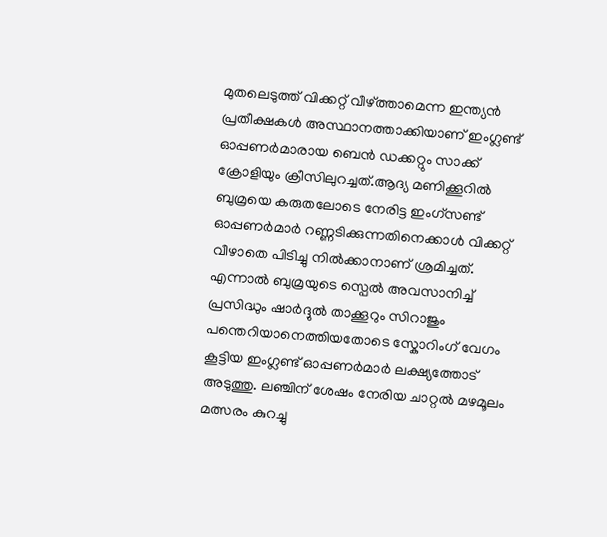മുതലെടുത്ത് വിക്കറ്റ് വീഴ്ത്താമെന്ന ഇന്ത്യൻ പ്രതീക്ഷകള്‍ അസ്ഥാനത്താക്കിയാണ് ഇംഗ്ലണ്ട് ഓപ്പണര്‍മാരായ ബെന്‍ ഡക്കറ്റും സാക്ക് ക്രോളിയും ക്രീസിലുറച്ചത്.ആദ്യ മണിക്കൂറില്‍ ബുമ്രയെ കരുതലോടെ നേരിട്ട ഇംഗ്സണ്ട് ഓപ്പണര്‍മാര്‍ റണ്ണടിക്കുന്നതിനെക്കാള്‍ വിക്കറ്റ് വീഴാതെ പിടിച്ചു നില്‍ക്കാനാണ് ശ്രമിച്ചത്. എന്നാല്‍ ബുമ്രയുടെ സ്പെല്‍ അവസാനിച്ച് പ്രസിദ്ധും ഷാര്‍ദ്ദുല്‍ താക്കൂറും സിറാജും പന്തെറിയാനെത്തിയതോടെ സ്കോറിംഗ് വേഗം കൂട്ടിയ ഇംഗ്ലണ്ട് ഓപ്പണര്‍മാര്‍ ലക്ഷ്യത്തോട് അടുത്തു. ലഞ്ചിന് ശേഷം നേരിയ ചാറ്റല്‍ മഴമൂലം മത്സരം കുറച്ചു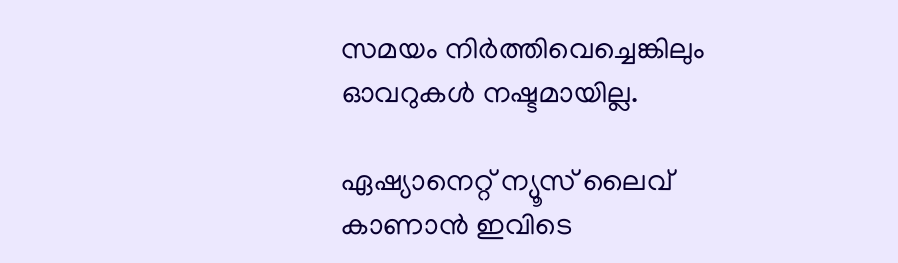സമയം നിര്‍ത്തിവെച്ചെങ്കിലും ഓവറുകള്‍ നഷ്ടമായില്ല.

ഏഷ്യാനെറ്റ് ന്യൂസ് ലൈവ് കാണാന്‍ ഇവിടെ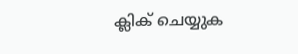ക്ലിക് ചെയ്യുക